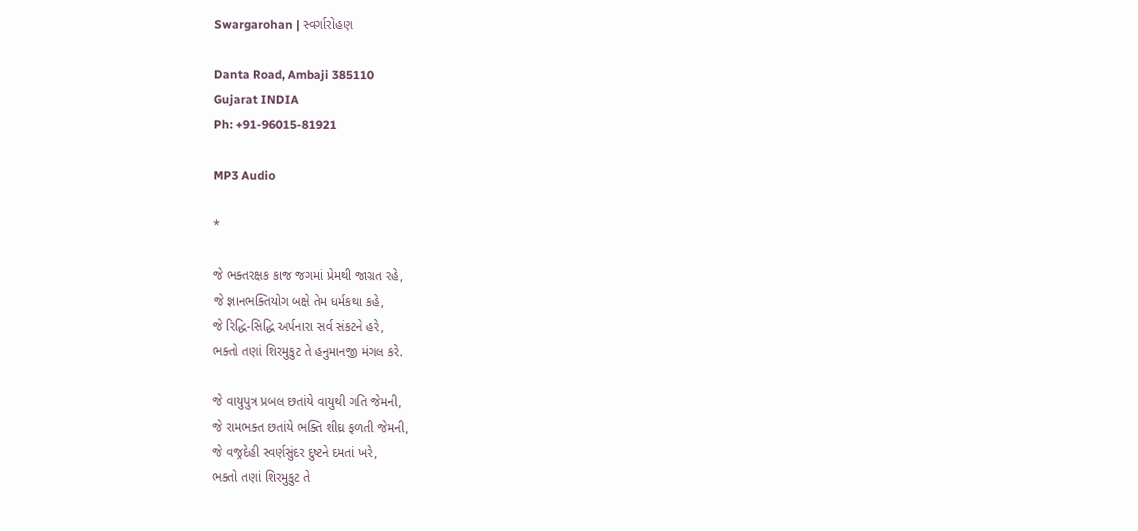Swargarohan | સ્વર્ગારોહણ

Danta Road, Ambaji 385110
Gujarat INDIA
Ph: +91-96015-81921

MP3 Audio

*

જે ભક્તરક્ષક કાજ જગમાં પ્રેમથી જાગ્રત રહે,
જે જ્ઞાનભક્તિયોગ બક્ષે તેમ ધર્મકથા કહે,
જે રિદ્ધિ-સિદ્ધિ અર્પનારા સર્વ સંકટને હરે,
ભક્તો તણાં શિરમુકુટ તે હનુમાનજી મંગલ કરે.

જે વાયુપુત્ર પ્રબલ છતાંયે વાયુથી ગતિ જેમની,
જે રામભક્ત છતાંયે ભક્તિ શીઘ્ર ફળતી જેમની,
જે વજ્રદેહી સ્વર્ણસુંદર દુષ્ટને દમતાં ખરે,
ભક્તો તણાં શિરમુકુટ તે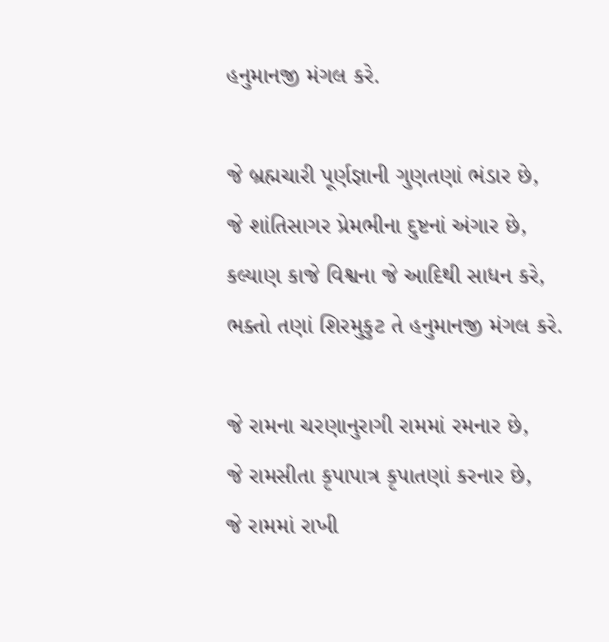હનુમાનજી મંગલ કરે.

જે બ્રહ્મચારી પૂર્ણજ્ઞાની ગુણતણાં ભંડાર છે,
જે શાંતિસાગર પ્રેમભીના દુષ્ટનાં અંગાર છે,
કલ્યાણ કાજે વિશ્વના જે આદિથી સાધન કરે,
ભક્તો તણાં શિરમુકુટ તે હનુમાનજી મંગલ કરે.

જે રામના ચરણાનુરાગી રામમાં રમનાર છે,
જે રામસીતા કૃપાપાત્ર કૃપાતણાં કરનાર છે,
જે રામમાં રાખી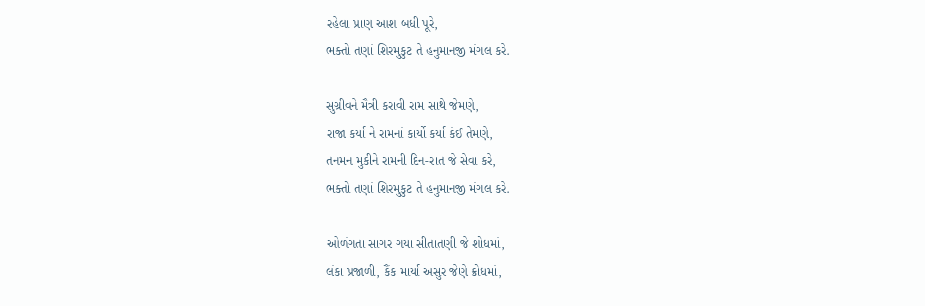રહેલા પ્રાણ આશ બધી પૂરે,
ભક્તો તણાં શિરમુકુટ તે હનુમાનજી મંગલ કરે.

સુગ્રીવને મૈત્રી કરાવી રામ સાથે જેમણે,
રાજા કર્યા ને રામનાં કાર્યો કર્યા કંઈ તેમણે,
તનમન મુકીને રામની દિન-રાત જે સેવા કરે,
ભક્તો તણાં શિરમુકુટ તે હનુમાનજી મંગલ કરે.

ઓળંગતા સાગર ગયા સીતાતણી જે શોધમાં,
લંકા પ્રજાળી, કૈંક માર્યા અસુર જેણે ક્રોધમાં,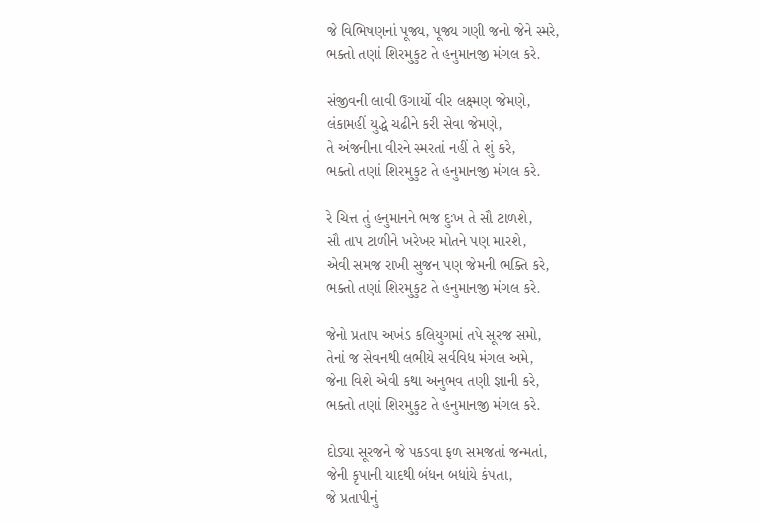જે વિભિષણનાં પૂજ્ય, પૂજ્ય ગણી જનો જેને સ્મરે,
ભક્તો તણાં શિરમુકુટ તે હનુમાનજી મંગલ કરે.

સંજીવની લાવી ઉગાર્યો વીર લક્ષ્મણ જેમણે,
લંકામહીં યુદ્ધે ચઢીને કરી સેવા જેમણે,
તે અંજનીના વીરને સ્મરતાં નહીં તે શું કરે,
ભક્તો તણાં શિરમુકુટ તે હનુમાનજી મંગલ કરે.

રે ચિત્ત તું હનુમાનને ભજ દુઃખ તે સૌ ટાળશે,
સૌ તાપ ટાળીને ખરેખર મોતને પણ મારશે,
એવી સમજ રાખી સુજન પણ જેમની ભક્તિ કરે,
ભક્તો તણાં શિરમુકુટ તે હનુમાનજી મંગલ કરે.

જેનો પ્રતાપ અખંડ કલિયુગમાં તપે સૂરજ સમો,
તેનાં જ સેવનથી લભીયે સર્વવિધ મંગલ અમે,
જેના વિશે એવી કથા અનુભવ તણી જ્ઞાની કરે,
ભક્તો તણાં શિરમુકુટ તે હનુમાનજી મંગલ કરે.

દોડ્યા સૂરજને જે પકડવા ફળ સમજતાં જન્મતાં,
જેની કૃપાની યાદથી બંધન બધાંયે કંપતા,
જે પ્રતાપીનું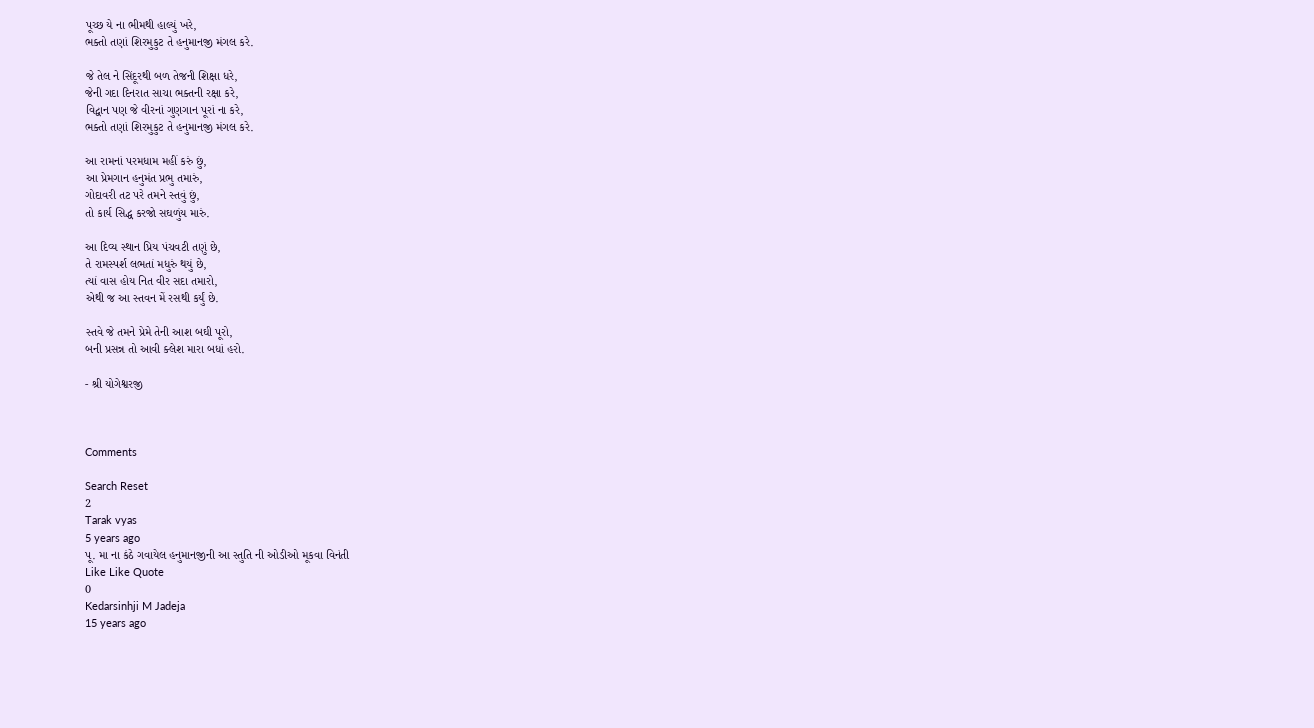પૂચ્છ યે ના ભીમથી હાલ્યું ખરે,
ભક્તો તણાં શિરમુકુટ તે હનુમાનજી મંગલ કરે.

જે તેલ ને સિંદૂરથી બળ તેજની શિક્ષા ધરે,
જેની ગદા દિનરાત સાચા ભક્તની રક્ષા કરે,
વિદ્વાન પણ જે વીરનાં ગુણગાન પૂરાં ના કરે,
ભક્તો તણાં શિરમુકુટ તે હનુમાનજી મંગલ કરે.

આ રામનાં પરમધામ મહીં કરું છું,
આ પ્રેમગાન હનુમંત પ્રભુ તમારું,
ગોદાવરી તટ પરે તમને સ્તવું છું,
તો કાર્ય સિદ્ધ કરજો સઘળુંય મારું.

આ દિવ્ય સ્થાન પ્રિય પંચવટી તણું છે,
તે રામસ્પર્શ લભતાં મધુરું થયું છે,
ત્યાં વાસ હોય નિત વીર સદા તમારો,
એથી જ આ સ્તવન મેં રસથી કર્યું છે.

સ્તવે જે તમને પ્રેમે તેની આશ બઘી પૂરો,
બની પ્રસન્ન તો આવી ક્લેશ મારા બધાં હરો.

- શ્રી યોગેશ્વરજી



Comments

Search Reset
2
Tarak vyas
5 years ago
પૂ. મા ના કંઠે ગવાયેલ હનુમાનજીની આ સ્તુતિ ની ઓડીઓ મૂકવા વિનંતી
Like Like Quote
0
Kedarsinhji M Jadeja
15 years ago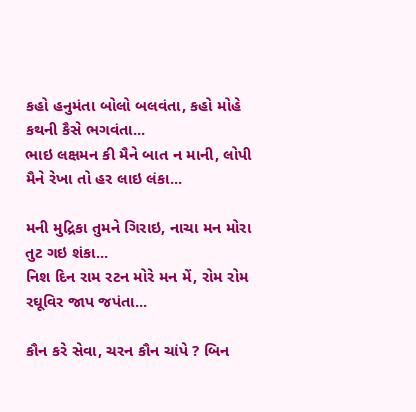કહો હનુમંતા બોલો બલવંતા, કહો મોહે કથની કૈસે ભગવંતા...
ભાઇ લક્ષમન કી મૈને બાત ન માની, લોપી મૈને રેખા તો હર લાઇ લંકા...

મની મુદ્રિકા તુમને ગિરાઇ, નાચા મન મોરા તુટ ગઇ શંકા...
નિશ દિન રામ રટન મોરે મન મેં, રોમ રોમ રઘૂવિર જાપ જપંતા...

કૌન કરે સેવા, ચરન કૌન ચાંપે ? બિન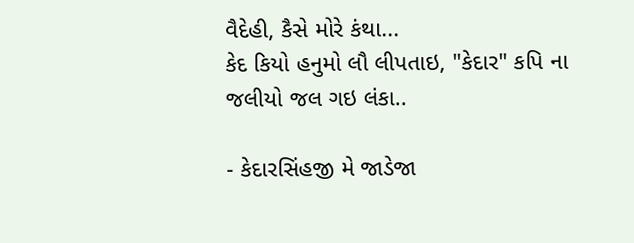વૈદેહી, કૈસે મોરે કંથા...
કેદ કિયો હનુમો લૌ લીપતાઇ, "કેદાર" કપિ ના જલીયો જલ ગઇ લંકા..

- કેદારસિંહજી મે જાડેજા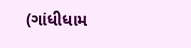(ગાંધીધામ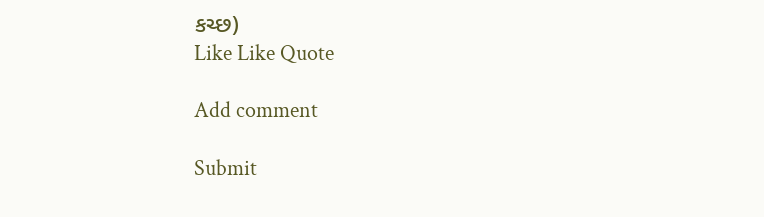કચ્છ)
Like Like Quote

Add comment

Submit